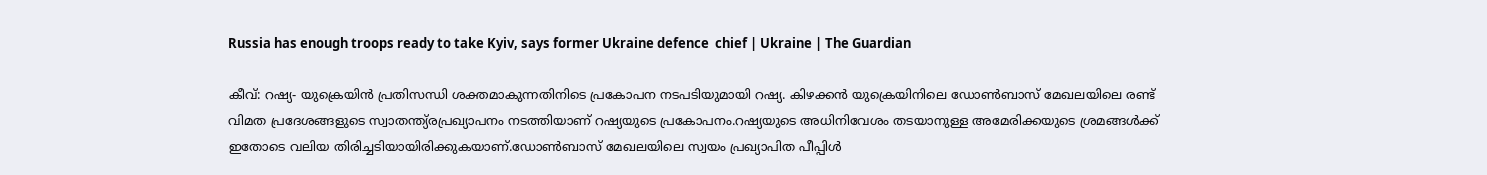Russia has enough troops ready to take Kyiv, says former Ukraine defence  chief | Ukraine | The Guardian

കീവ്: റഷ്യ- യുക്രെയിന്‍ പ്രതിസന്ധി ശക്തമാകുന്നതിനിടെ പ്രകോപന നടപടിയുമായി റഷ്യ. കിഴക്കന്‍ യുക്രെയിനിലെ ഡോണ്‍ബാസ് മേഖലയിലെ രണ്ട് വിമത പ്രദേശങ്ങളുടെ സ്വാതന്ത്യ്രപ്രഖ്യാപനം നടത്തിയാണ് റഷ്യയുടെ പ്രകോപനം.റഷ്യയുടെ അധിനിവേശം തടയാനുള്ള അമേരിക്കയുടെ ശ്രമങ്ങള്‍ക്ക് ഇതോടെ വലിയ തിരിച്ചടിയായിരിക്കുകയാണ്.ഡോണ്‍ബാസ് മേഖലയിലെ സ്വയം പ്രഖ്യാപിത പീപ്പിള്‍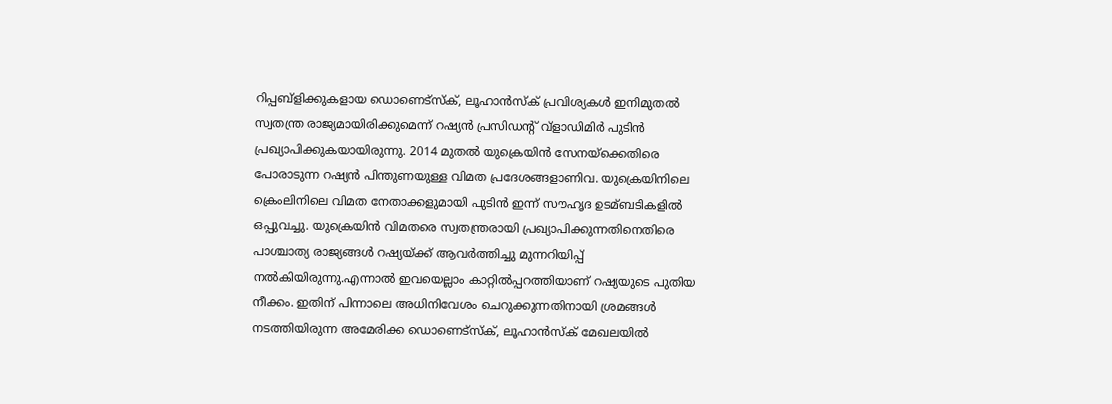റിപ്പബ്‌ളിക്കുകളായ ഡൊണെട്സ്‌ക്, ലൂഹാന്‍സ്‌ക് പ്രവിശ്യകള്‍ ഇനിമുതല്‍ സ്വതന്ത്ര രാജ്യമായിരിക്കുമെന്ന് റഷ്യന്‍ പ്രസിഡന്റ് വ്‌ളാഡിമിര്‍ പുടിന്‍ പ്രഖ്യാപിക്കുകയായിരുന്നു. 2014 മുതല്‍ യുക്രെയിന്‍ സേനയ്‌ക്കെതിരെ പോരാടുന്ന റഷ്യന്‍ പിന്തുണയുള്ള വിമത പ്രദേശങ്ങളാണിവ. യുക്രെയിനിലെ ക്രെംലിനിലെ വിമത നേതാക്കളുമായി പുടിന്‍ ഇന്ന് സൗഹൃദ ഉടമ്ബടികളില്‍ ഒപ്പുവച്ചു. യുക്രെയിന്‍ വിമതരെ സ്വതന്ത്രരായി പ്രഖ്യാപിക്കുന്നതിനെതിരെ പാശ്ചാത്യ രാജ്യങ്ങള്‍ റഷ്യയ്ക്ക് ആവര്‍ത്തിച്ചു മുന്നറിയിപ്പ് നല്‍കിയിരുന്നു.എന്നാല്‍ ഇവയെല്ലാം കാറ്റില്‍പ്പറത്തിയാണ് റഷ്യയുടെ പുതിയ നീക്കം. ഇതിന് പിന്നാലെ അധിനിവേശം ചെറുക്കുന്നതിനായി ശ്രമങ്ങള്‍ നടത്തിയിരുന്ന അമേരിക്ക ഡൊണെട്സ്‌ക്, ലൂഹാന്‍സ്‌ക് മേഖലയില്‍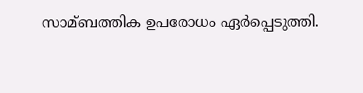സാമ്ബത്തിക ഉപരോധം ഏര്‍പ്പെടുത്തി.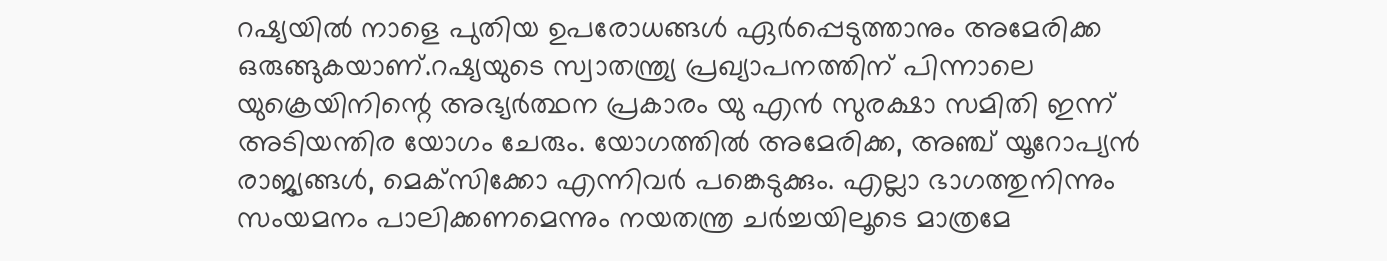റഷ്യയില്‍ നാളെ പുതിയ ഉപരോധങ്ങള്‍ ഏര്‍പ്പെടുത്താനും അമേരിക്ക ഒരുങ്ങുകയാണ്.റഷ്യയുടെ സ്വാതന്ത്ര്യ പ്രഖ്യാപനത്തിന് പിന്നാലെ യുക്രെയിനിന്റെ അഭ്യര്‍ത്ഥന പ്രകാരം യു എന്‍ സുരക്ഷാ സമിതി ഇന്ന് അടിയന്തിര യോഗം ചേരും. യോഗത്തില്‍ അമേരിക്ക, അഞ്ച് യൂറോപ്യന്‍ രാജ്യങ്ങള്‍, മെക്‌സിക്കോ എന്നിവര്‍ പങ്കെടുക്കും. എല്ലാ ഭാഗത്തുനിന്നും സംയമനം പാലിക്കണമെന്നും നയതന്ത്ര ചര്‍ച്ചയിലൂടെ മാത്രമേ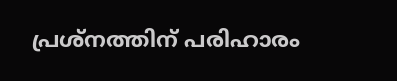പ്രശ്‌നത്തിന് പരിഹാരം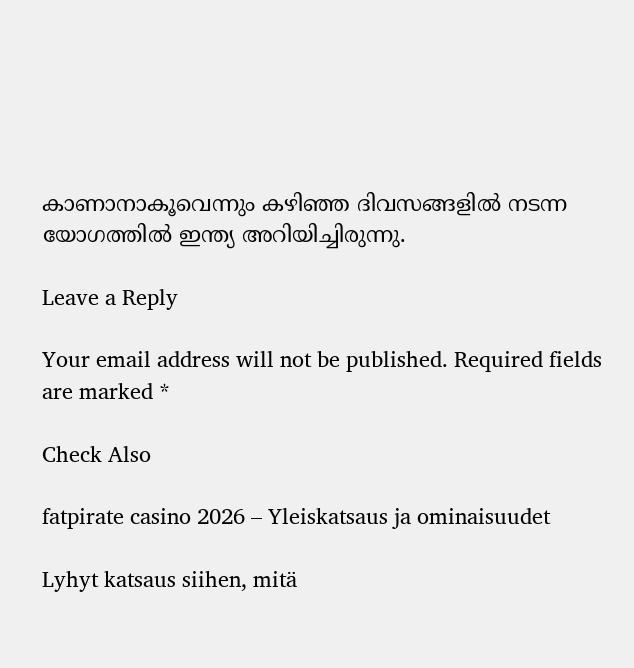കാണാനാകൂവെന്നും കഴിഞ്ഞ ദിവസങ്ങളില്‍ നടന്ന യോഗത്തില്‍ ഇന്ത്യ അറിയിച്ചിരുന്നു.

Leave a Reply

Your email address will not be published. Required fields are marked *

Check Also

fatpirate casino 2026 – Yleiskatsaus ja ominaisuudet

Lyhyt katsaus siihen, mitä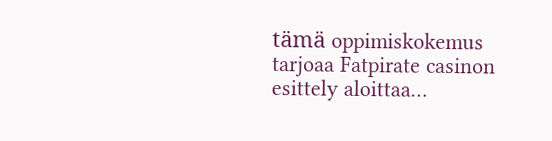tämä oppimiskokemus tarjoaa Fatpirate casinon esittely aloittaa…